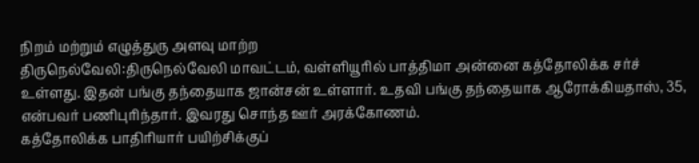நிறம் மற்றும் எழுத்துரு அளவு மாற்ற
திருநெல்வேலி:திருநெல்வேலி மாவட்டம், வள்ளியூரில் பாத்திமா அன்னை கத்தோலிக்க சர்ச் உள்ளது. இதன் பங்கு தந்தையாக ஜான்சன் உள்ளார். உதவி பங்கு தந்தையாக ஆரோக்கியதாஸ், 35, என்பவர் பணிபுரிந்தார். இவரது சொந்த ஊர் அரக்கோணம்.
கத்தோலிக்க பாதிரியார் பயிற்சிக்குப்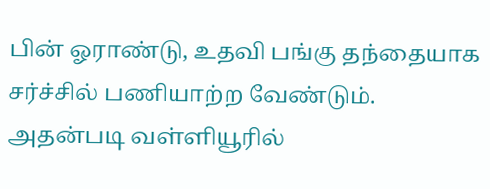பின் ஓராண்டு, உதவி பங்கு தந்தையாக சர்ச்சில் பணியாற்ற வேண்டும். அதன்படி வள்ளியூரில்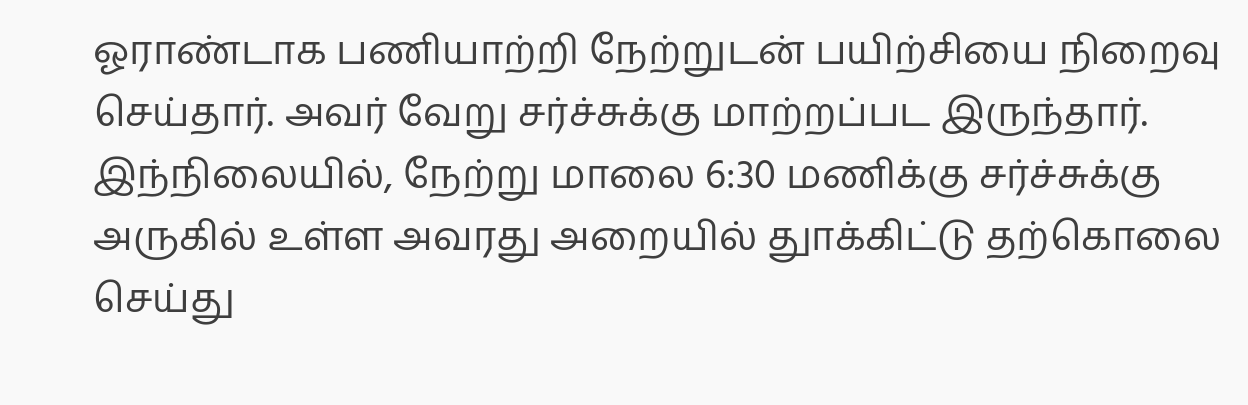ஓராண்டாக பணியாற்றி நேற்றுடன் பயிற்சியை நிறைவு செய்தார். அவர் வேறு சர்ச்சுக்கு மாற்றப்பட இருந்தார்.
இந்நிலையில், நேற்று மாலை 6:30 மணிக்கு சர்ச்சுக்கு அருகில் உள்ள அவரது அறையில் துாக்கிட்டு தற்கொலை செய்து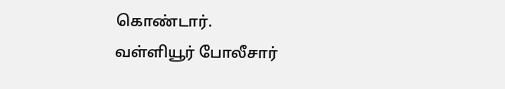கொண்டார்.
வள்ளியூர் போலீசார்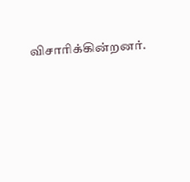விசாரிக்கின்றனர்.